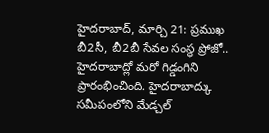హైదరాబాద్, మార్చి 21: ప్రముఖ బీ2సీ, బీ2బీ సేవల సంస్థ ప్రోజో.. హైదరాబాద్లో మరో గిడ్డంగిని ప్రారంభించింది. హైదరాబాద్కు సమీపంలోని మేడ్చల్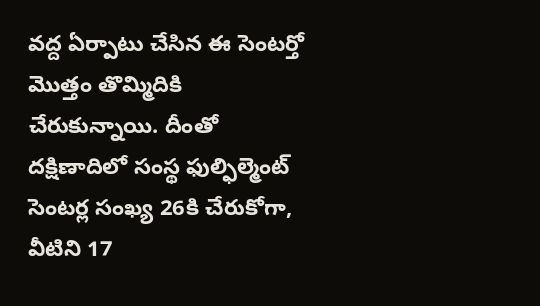వద్ద ఏర్పాటు చేసిన ఈ సెంటర్తో మొత్తం తొమ్మిదికి చేరుకున్నాయి. దీంతో దక్షిణాదిలో సంస్థ ఫుల్ఫిల్మెంట్ సెంటర్ల సంఖ్య 26కి చేరుకోగా, వీటిని 17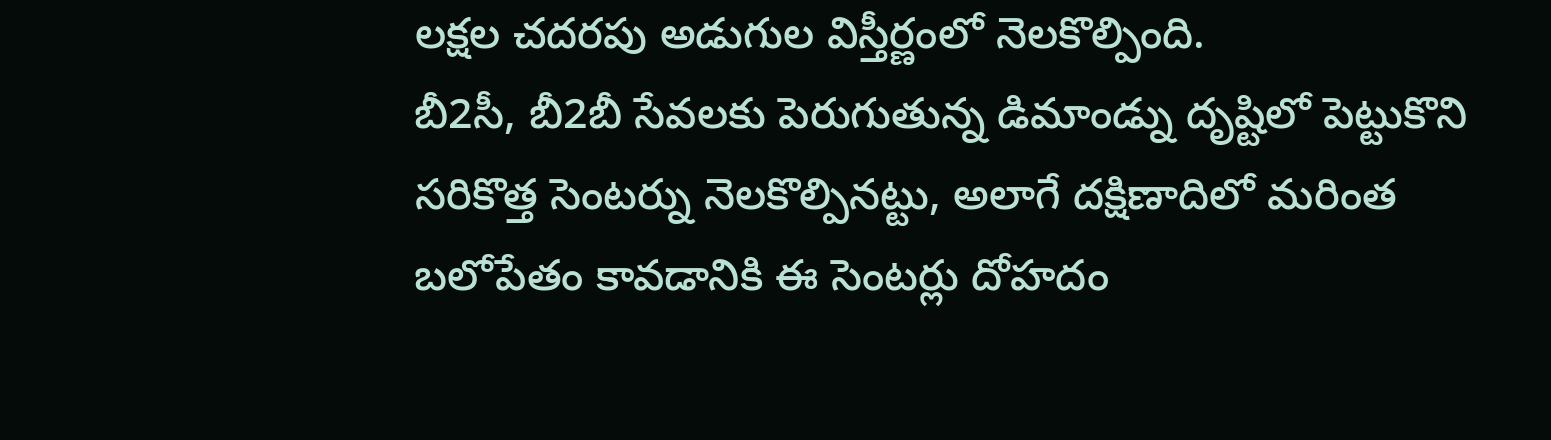లక్షల చదరపు అడుగుల విస్తీర్ణంలో నెలకొల్పింది.
బీ2సీ, బీ2బీ సేవలకు పెరుగుతున్న డిమాండ్ను దృష్టిలో పెట్టుకొని సరికొత్త సెంటర్ను నెలకొల్పినట్టు, అలాగే దక్షిణాదిలో మరింత బలోపేతం కావడానికి ఈ సెంటర్లు దోహదం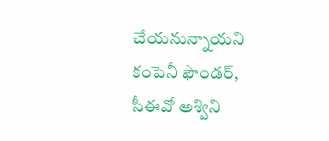చేయనున్నాయని కంపెనీ ఫౌండర్, సీఈవో అశ్విని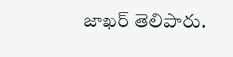జాఖర్ తెలిపారు.